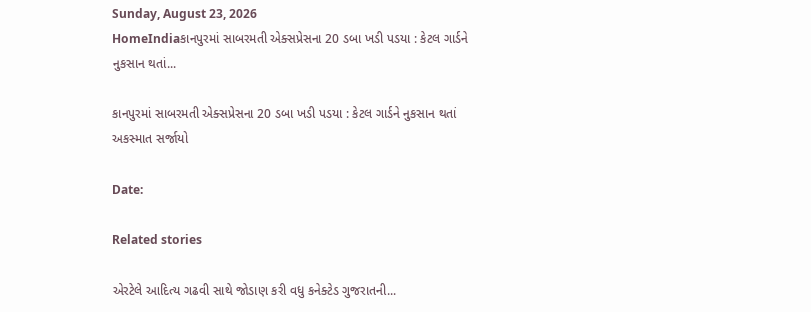Sunday, August 23, 2026
HomeIndiaકાનપુરમાં સાબરમતી એક્સપ્રેસના 20 ડબા ખડી પડયા : કેટલ ગાર્ડને નુકસાન થતાં...

કાનપુરમાં સાબરમતી એક્સપ્રેસના 20 ડબા ખડી પડયા : કેટલ ગાર્ડને નુકસાન થતાં અકસ્માત સર્જાયો

Date:

Related stories

એરટેલે આદિત્ય ગઢવી સાથે જોડાણ કરી વધુ કનેક્ટેડ ગુજરાતની...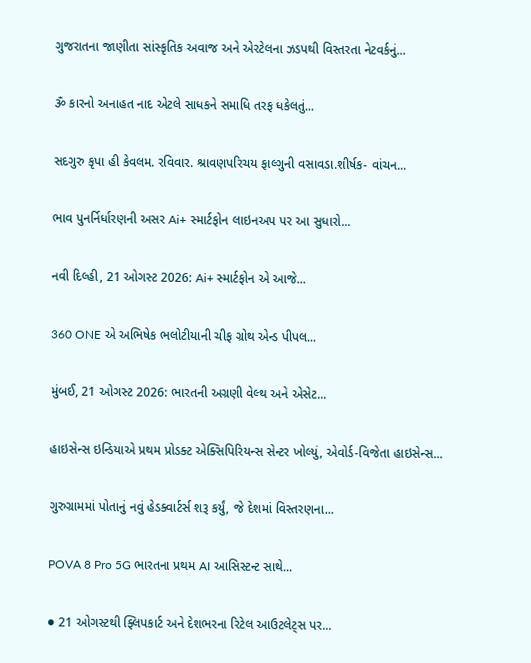ગુજરાતના જાણીતા સાંસ્કૃતિક અવાજ અને એરટેલના ઝડપથી વિસ્તરતા નેટવર્કનું...

ૐ કારનો અનાહત નાદ એટલે સાધકને સમાધિ તરફ ધકેલતું...

સદગુરુ કૃપા હી કેવલમ. રવિવાર. શ્રાવણપરિચય ફાલ્ગુની વસાવડા.શીર્ષક- વાંચન...

ભાવ પુનર્નિર્ધારણની અસર Ai+ સ્માર્ટફોન લાઇનઅપ પર આ સુધારો...

નવી દિલ્હી, 21 ઓગસ્ટ 2026: Ai+ સ્માર્ટફોન એ આજે...

360 ONE એ અભિષેક ભલોટીયાની ચીફ ગ્રોથ એન્ડ પીપલ...

મુંબઈ, 21 ઓગસ્ટ 2026: ભારતની અગ્રણી વેલ્થ અને એસેટ...

હાઇસેન્સ ઇન્ડિયાએ પ્રથમ પ્રોડક્ટ એક્સિપિરિયન્સ સેન્ટર ખોલ્યું, એવોર્ડ-વિજેતા હાઇસેન્સ...

ગુરુગ્રામમાં પોતાનું નવું હેડક્વાર્ટર્સ શરૂ કર્યું, જે દેશમાં વિસ્તરણના...

POVA 8 Pro 5G ભારતના પ્રથમ AI આસિસ્ટન્ટ સાથે...

● 21 ઓગસ્ટથી ફ્લિપકાર્ટ અને દેશભરના રિટેલ આઉટલેટ્સ પર...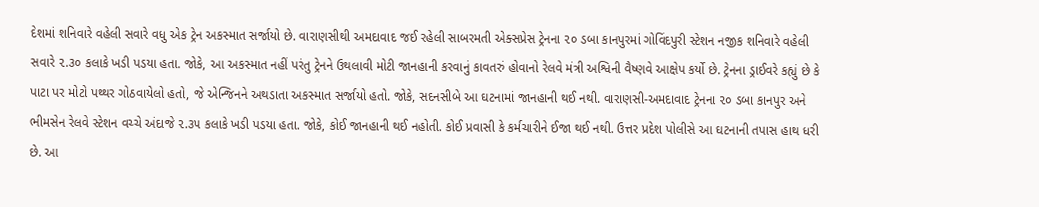દેશમાં શનિવારે વહેલી સવારે વધુ એક ટ્રેન અકસ્માત સર્જાયો છે. વારાણસીથી અમદાવાદ જઈ રહેલી સાબરમતી એક્સપ્રેસ ટ્રેનના ૨૦ ડબા કાનપુરમાં ગોવિંદપુરી સ્ટેશન નજીક શનિવારે વહેલી સવારે ૨.૩૦ કલાકે ખડી પડયા હતા. જોકે, આ અકસ્માત નહીં પરંતુ ટ્રેનને ઉથલાવી મોટી જાનહાની કરવાનું કાવતરું હોવાનો રેલવે મંત્રી અશ્વિની વૈષ્ણવે આક્ષેપ કર્યો છે. ટ્રેનના ડ્રાઈવરે કહ્યું છે કે પાટા પર મોટો પથ્થર ગોઠવાયેલો હતો, જે એન્જિનને અથડાતા અકસ્માત સર્જાયો હતો. જોકે, સદનસીબે આ ઘટનામાં જાનહાની થઈ નથી. વારાણસી-અમદાવાદ ટ્રેનના ૨૦ ડબા કાનપુર અને ભીમસેન રેલવે સ્ટેશન વચ્ચે અંદાજે ૨.૩૫ કલાકે ખડી પડયા હતા. જોકે, કોઈ જાનહાની થઈ નહોતી. કોઈ પ્રવાસી કે કર્મચારીને ઈજા થઈ નથી. ઉત્તર પ્રદેશ પોલીસે આ ઘટનાની તપાસ હાથ ધરી છે. આ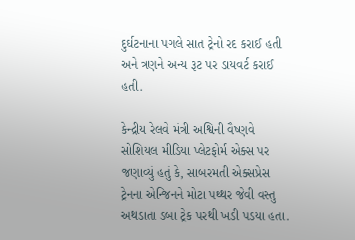દુર્ઘટનાના પગલે સાત ટ્રેનો રદ કરાઈ હતી અને ત્રણને અન્ય રૂટ પર ડાયવર્ટ કરાઈ હતી.

કેન્દ્રીય રેલવે મંત્રી અશ્વિની વૈષ્ણવે સોશિયલ મીડિયા પ્લેટફોર્મ એક્સ પર જણાવ્યું હતું કે, સાબરમતી એક્સપ્રેસ ટ્રેનના એન્જિનને મોટા પથ્થર જેવી વસ્તુ અથડાતા ડબા ટ્રેક પરથી ખડી પડયા હતા.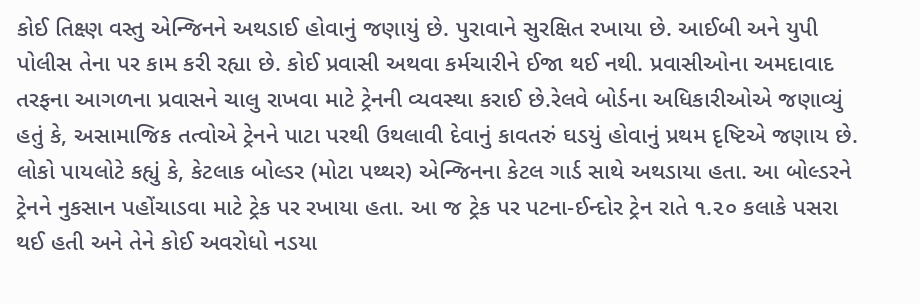કોઈ તિક્ષ્ણ વસ્તુ એન્જિનને અથડાઈ હોવાનું જણાયું છે. પુરાવાને સુરક્ષિત રખાયા છે. આઈબી અને યુપી પોલીસ તેના પર કામ કરી રહ્યા છે. કોઈ પ્રવાસી અથવા કર્મચારીને ઈજા થઈ નથી. પ્રવાસીઓના અમદાવાદ તરફના આગળના પ્રવાસને ચાલુ રાખવા માટે ટ્રેનની વ્યવસ્થા કરાઈ છે.રેલવે બોર્ડના અધિકારીઓએ જણાવ્યું હતું કે, અસામાજિક તત્વોએ ટ્રેનને પાટા પરથી ઉથલાવી દેવાનું કાવતરું ઘડયું હોવાનું પ્રથમ દૃષ્ટિએ જણાય છે. લોકો પાયલોટે કહ્યું કે, કેટલાક બોલ્ડર (મોટા પથ્થર) એન્જિનના કેટલ ગાર્ડ સાથે અથડાયા હતા. આ બોલ્ડરને ટ્રેનને નુકસાન પહોંચાડવા માટે ટ્રેક પર રખાયા હતા. આ જ ટ્રેક પર પટના-ઈન્દોર ટ્રેન રાતે ૧.૨૦ કલાકે પસરા થઈ હતી અને તેને કોઈ અવરોધો નડયા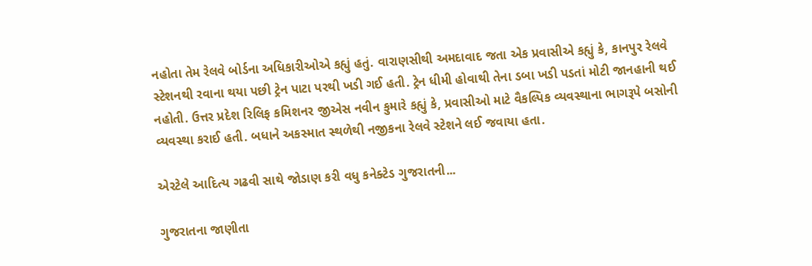નહોતા તેમ રેલવે બોર્ડના અધિકારીઓએ કહ્યું હતું. વારાણસીથી અમદાવાદ જતા એક પ્રવાસીએ કહ્યું કે, કાનપુર રેલવે સ્ટેશનથી રવાના થયા પછી ટ્રેન પાટા પરથી ખડી ગઈ હતી. ટ્રેન ધીમી હોવાથી તેના ડબા ખડી પડતાં મોટી જાનહાની થઈ નહોતી. ઉત્તર પ્રદેશ રિલિફ કમિશનર જીએસ નવીન કુમારે કહ્યું કે, પ્રવાસીઓ માટે વૈકલ્પિક વ્યવસ્થાના ભાગરૂપે બસોની વ્યવસ્થા કરાઈ હતી. બધાને અકસ્માત સ્થળેથી નજીકના રેલવે સ્ટેશને લઈ જવાયા હતા.

એરટેલે આદિત્ય ગઢવી સાથે જોડાણ કરી વધુ કનેક્ટેડ ગુજરાતની...

ગુજરાતના જાણીતા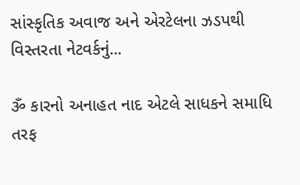સાંસ્કૃતિક અવાજ અને એરટેલના ઝડપથી વિસ્તરતા નેટવર્કનું...

ૐ કારનો અનાહત નાદ એટલે સાધકને સમાધિ તરફ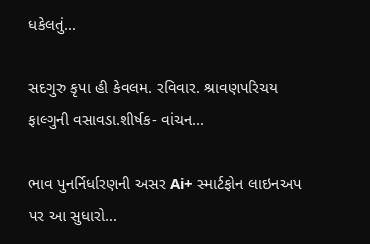ધકેલતું...

સદગુરુ કૃપા હી કેવલમ. રવિવાર. શ્રાવણપરિચય ફાલ્ગુની વસાવડા.શીર્ષક- વાંચન...

ભાવ પુનર્નિર્ધારણની અસર Ai+ સ્માર્ટફોન લાઇનઅપ પર આ સુધારો...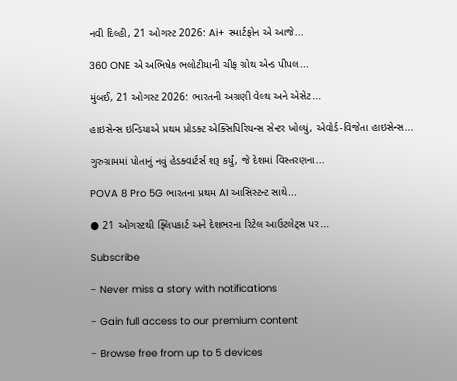નવી દિલ્હી, 21 ઓગસ્ટ 2026: Ai+ સ્માર્ટફોન એ આજે...

360 ONE એ અભિષેક ભલોટીયાની ચીફ ગ્રોથ એન્ડ પીપલ...

મુંબઈ, 21 ઓગસ્ટ 2026: ભારતની અગ્રણી વેલ્થ અને એસેટ...

હાઇસેન્સ ઇન્ડિયાએ પ્રથમ પ્રોડક્ટ એક્સિપિરિયન્સ સેન્ટર ખોલ્યું, એવોર્ડ-વિજેતા હાઇસેન્સ...

ગુરુગ્રામમાં પોતાનું નવું હેડક્વાર્ટર્સ શરૂ કર્યું, જે દેશમાં વિસ્તરણના...

POVA 8 Pro 5G ભારતના પ્રથમ AI આસિસ્ટન્ટ સાથે...

● 21 ઓગસ્ટથી ફ્લિપકાર્ટ અને દેશભરના રિટેલ આઉટલેટ્સ પર...

Subscribe

- Never miss a story with notifications

- Gain full access to our premium content

- Browse free from up to 5 devices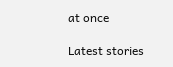at once

Latest stories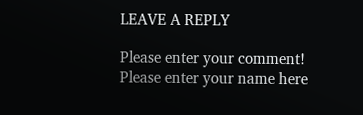LEAVE A REPLY

Please enter your comment!
Please enter your name here